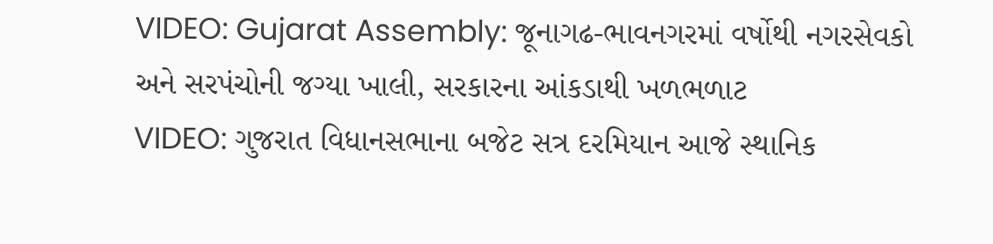VIDEO: Gujarat Assembly: જૂનાગઢ-ભાવનગરમાં વર્ષોથી નગરસેવકો અને સરપંચોની જગ્યા ખાલી, સરકારના આંકડાથી ખળભળાટ
VIDEO: ગુજરાત વિધાનસભાના બજેટ સત્ર દરમિયાન આજે સ્થાનિક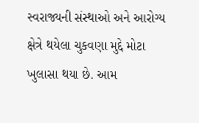સ્વરાજ્યની સંસ્થાઓ અને આરોગ્ય ક્ષેત્રે થયેલા ચુકવણા મુદ્દે મોટા ખુલાસા થયા છે. આમ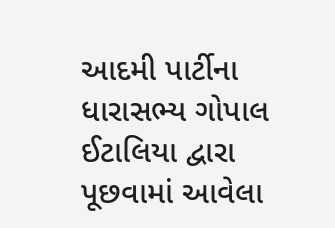આદમી પાર્ટીના ધારાસભ્ય ગોપાલ ઈટાલિયા દ્વારા પૂછવામાં આવેલા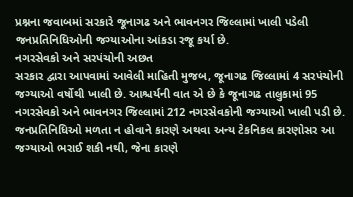પ્રશ્નના જવાબમાં સરકારે જૂનાગઢ અને ભાવનગર જિલ્લામાં ખાલી પડેલી જનપ્રતિનિધિઓની જગ્યાઓના આંકડા રજૂ કર્યા છે.
નગરસેવકો અને સરપંચોની અછત
સરકાર દ્વારા આપવામાં આવેલી માહિતી મુજબ, જૂનાગઢ જિલ્લામાં 4 સરપંચોની જગ્યાઓ વર્ષોથી ખાલી છે. આશ્ચર્યની વાત એ છે કે જૂનાગઢ તાલુકામાં 95 નગરસેવકો અને ભાવનગર જિલ્લામાં 212 નગરસેવકોની જગ્યાઓ ખાલી પડી છે. જનપ્રતિનિધિઓ મળતા ન હોવાને કારણે અથવા અન્ય ટેકનિકલ કારણોસર આ જગ્યાઓ ભરાઈ શકી નથી, જેના કારણે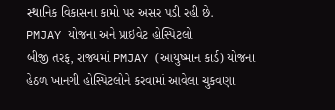સ્થાનિક વિકાસના કામો પર અસર પડી રહી છે.
PMJAY યોજના અને પ્રાઇવેટ હોસ્પિટલો
બીજી તરફ, રાજ્યમાં PMJAY (આયુષ્માન કાર્ડ) યોજના હેઠળ ખાનગી હોસ્પિટલોને કરવામાં આવેલા ચુકવણા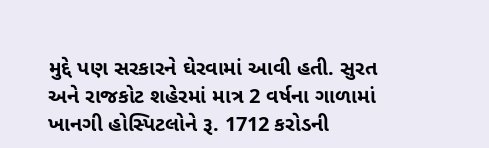મુદ્દે પણ સરકારને ઘેરવામાં આવી હતી. સુરત અને રાજકોટ શહેરમાં માત્ર 2 વર્ષના ગાળામાં ખાનગી હોસ્પિટલોને રૂ. 1712 કરોડની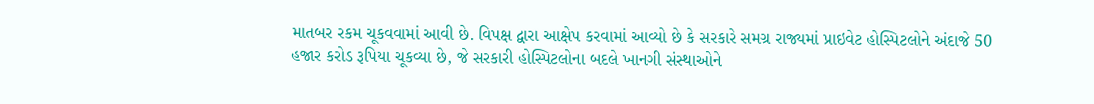માતબર રકમ ચૂકવવામાં આવી છે. વિપક્ષ દ્વારા આક્ષેપ કરવામાં આવ્યો છે કે સરકારે સમગ્ર રાજ્યમાં પ્રાઇવેટ હોસ્પિટલોને અંદાજે 50 હજાર કરોડ રૂપિયા ચૂકવ્યા છે, જે સરકારી હોસ્પિટલોના બદલે ખાનગી સંસ્થાઓને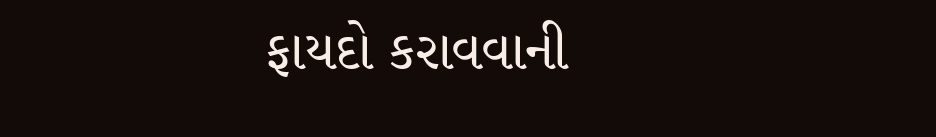ફાયદો કરાવવાની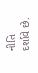નીતિ દર્શાવે છે.